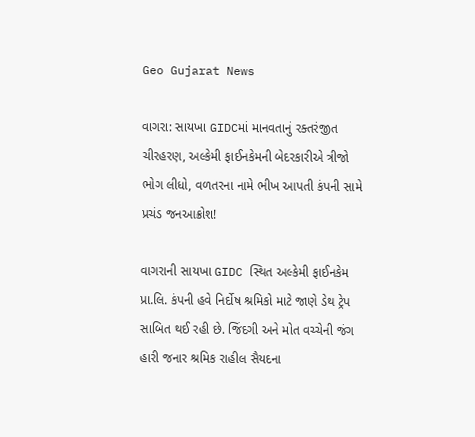Geo Gujarat News

વાગરા: સાયખા GIDCમાં માનવતાનું રક્તરંજીત ચીરહરણ, અલ્કેમી ફાઈનકેમની બેદરકારીએ ત્રીજો ભોગ લીધો, વળતરના નામે ભીખ આપતી કંપની સામે પ્રચંડ જનઆક્રોશ!

વાગરાની સાયખા GIDC સ્થિત અલ્કેમી ફાઈનકેમ પ્રા.લિ. કંપની હવે નિર્દોષ શ્રમિકો માટે જાણે ડેથ ટ્રેપ સાબિત થઈ રહી છે. જિંદગી અને મોત વચ્ચેની જંગ હારી જનાર શ્રમિક રાહીલ સૈયદના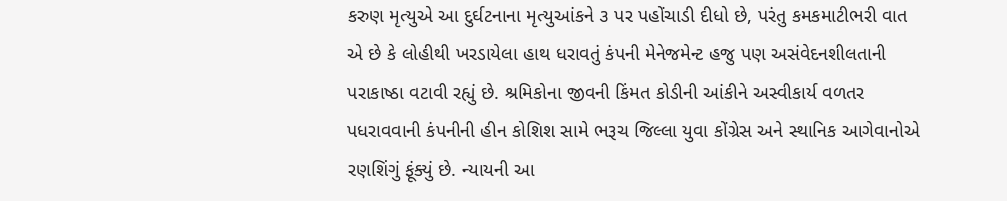કરુણ મૃત્યુએ આ દુર્ઘટનાના મૃત્યુઆંકને ૩ પર પહોંચાડી દીધો છે, પરંતુ કમકમાટીભરી વાત એ છે કે લોહીથી ખરડાયેલા હાથ ધરાવતું કંપની મેનેજમેન્ટ હજુ પણ અસંવેદનશીલતાની પરાકાષ્ઠા વટાવી રહ્યું છે. શ્રમિકોના જીવની કિંમત કોડીની આંકીને અસ્વીકાર્ય વળતર પધરાવવાની કંપનીની હીન કોશિશ સામે ભરૂચ જિલ્લા યુવા કોંગ્રેસ અને સ્થાનિક આગેવાનોએ રણશિંગું ફૂંક્યું છે. ન્યાયની આ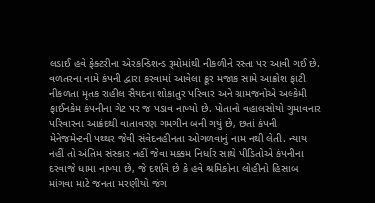લડાઈ હવે ફેક્ટરીના એરકન્ડિશન્ડ રૂમોમાંથી નીકળીને રસ્તા પર આવી ગઈ છે. વળતરના નામે કંપની દ્વારા કરવામાં આવેલા ક્રૂર મજાક સામે આક્રોશ ફાટી નીકળતા મૃતક રાહીલ સૈયદના શોકાતુર પરિવાર અને ગ્રામજનોએ અલ્કેમી ફાઈનકેમ કંપનીના ગેટ પર જ પડાવ નાખ્યો છે. પોતાનો વહાલસોયો ગુમાવનાર પરિવારના આક્રંદથી વાતાવરણ ગમગીન બની ગયું છે, છતાં કંપની મેનેજમેન્ટની પથ્થર જેવી સંવેદનહીનતા ઓગળવાનું નામ નથી લેતી. ન્યાય નહીં તો અંતિમ સંસ્કાર નહીં જેવા મક્કમ નિર્ધાર સાથે પીડિતોએ કંપનીના દરવાજે ધામા નાખ્યા છે, જે દર્શાવે છે કે હવે શ્રમિકોના લોહીનો હિસાબ માંગવા માટે જનતા મરણીયો જંગ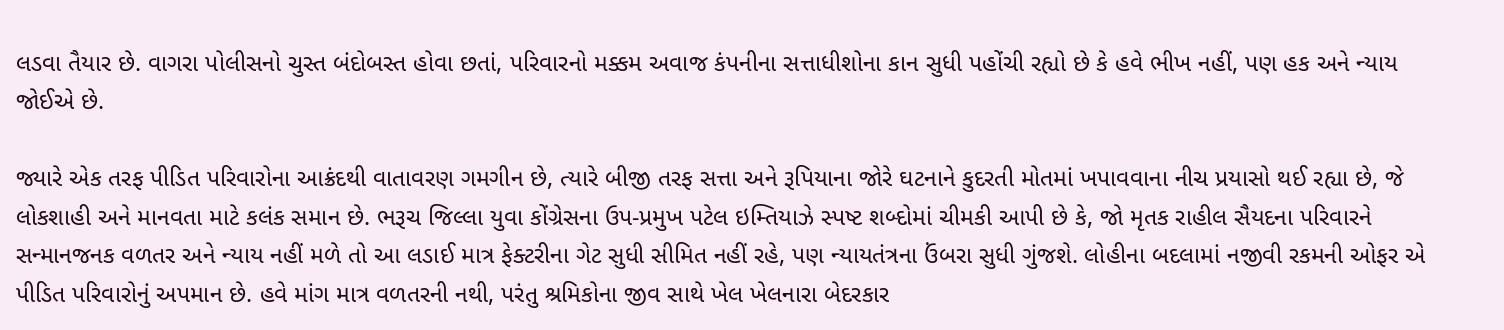લડવા તૈયાર છે. વાગરા પોલીસનો ચુસ્ત બંદોબસ્ત હોવા છતાં, પરિવારનો મક્કમ અવાજ કંપનીના સત્તાધીશોના કાન સુધી પહોંચી રહ્યો છે કે હવે ભીખ નહીં, પણ હક અને ન્યાય જોઈએ છે.

જ્યારે એક તરફ પીડિત પરિવારોના આક્રંદથી વાતાવરણ ગમગીન છે, ત્યારે બીજી તરફ સત્તા અને રૂપિયાના જોરે ઘટનાને કુદરતી મોતમાં ખપાવવાના નીચ પ્રયાસો થઈ રહ્યા છે, જે લોકશાહી અને માનવતા માટે કલંક સમાન છે. ભરૂચ જિલ્લા યુવા કોંગ્રેસના ઉપ-પ્રમુખ પટેલ ઇમ્તિયાઝે સ્પષ્ટ શબ્દોમાં ચીમકી આપી છે કે, જો મૃતક રાહીલ સૈયદના પરિવારને સન્માનજનક વળતર અને ન્યાય નહીં મળે તો આ લડાઈ માત્ર ફેક્ટરીના ગેટ સુધી સીમિત નહીં રહે, પણ ન્યાયતંત્રના ઉંબરા સુધી ગુંજશે. લોહીના બદલામાં નજીવી રકમની ઓફર એ પીડિત પરિવારોનું અપમાન છે. હવે માંગ માત્ર વળતરની નથી, પરંતુ શ્રમિકોના જીવ સાથે ખેલ ખેલનારા બેદરકાર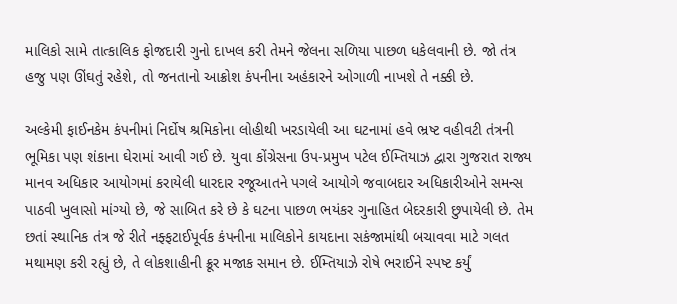માલિકો સામે તાત્કાલિક ફોજદારી ગુનો દાખલ કરી તેમને જેલના સળિયા પાછળ ધકેલવાની છે. જો તંત્ર હજુ પણ ઊંઘતું રહેશે, તો જનતાનો આક્રોશ કંપનીના અહંકારને ઓગાળી નાખશે તે નક્કી છે.

અલ્કેમી ફાઈનકેમ કંપનીમાં નિર્દોષ શ્રમિકોના લોહીથી ખરડાયેલી આ ઘટનામાં હવે ભ્રષ્ટ વહીવટી તંત્રની ભૂમિકા પણ શંકાના ઘેરામાં આવી ગઈ છે. યુવા કોંગ્રેસના ઉપ-પ્રમુખ પટેલ ઈમ્તિયાઝ દ્વારા ગુજરાત રાજ્ય માનવ અધિકાર આયોગમાં કરાયેલી ધારદાર રજૂઆતને પગલે આયોગે જવાબદાર અધિકારીઓને સમન્સ પાઠવી ખુલાસો માંગ્યો છે, જે સાબિત કરે છે કે ઘટના પાછળ ભયંકર ગુનાહિત બેદરકારી છુપાયેલી છે. તેમ છતાં સ્થાનિક તંત્ર જે રીતે નફ્ફટાઈપૂર્વક કંપનીના માલિકોને કાયદાના સકંજામાંથી બચાવવા માટે ગલત મથામણ કરી રહ્યું છે, તે લોકશાહીની ક્રૂર મજાક સમાન છે. ઈમ્તિયાઝે રોષે ભરાઈને સ્પષ્ટ કર્યું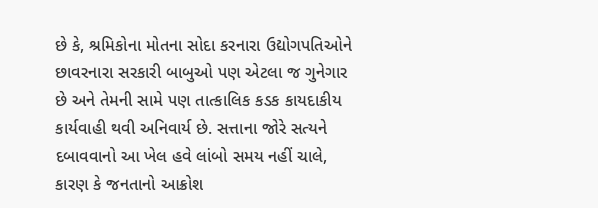છે કે, શ્રમિકોના મોતના સોદા કરનારા ઉદ્યોગપતિઓને છાવરનારા સરકારી બાબુઓ પણ એટલા જ ગુનેગાર છે અને તેમની સામે પણ તાત્કાલિક કડક કાયદાકીય કાર્યવાહી થવી અનિવાર્ય છે. સત્તાના જોરે સત્યને દબાવવાનો આ ખેલ હવે લાંબો સમય નહીં ચાલે, કારણ કે જનતાનો આક્રોશ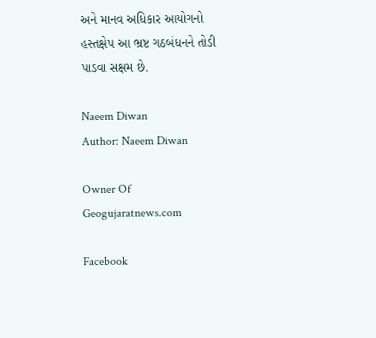અને માનવ અધિકાર આયોગનો હસ્તક્ષેપ આ ભ્રષ્ટ ગઠબંધનને તોડી પાડવા સક્ષમ છે.

Naeem Diwan
Author: Naeem Diwan

Owner Of Geogujaratnews.com

Facebook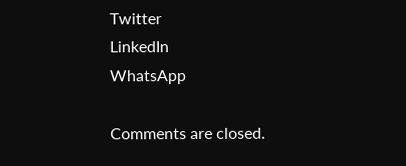Twitter
LinkedIn
WhatsApp

Comments are closed.